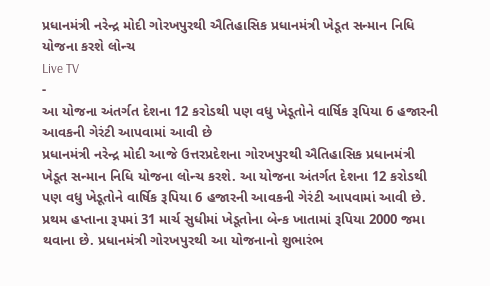પ્રધાનમંત્રી નરેન્દ્ર મોદી ગોરખપુરથી ઐતિહાસિક પ્રધાનમંત્રી ખેડૂત સન્માન નિધિ યોજના કરશે લોન્ચ
Live TV
-
આ યોજના અંતર્ગત દેશના 12 કરોડથી પણ વધુ ખેડૂતોને વાર્ષિક રૂપિયા 6 હજારની આવકની ગેરંટી આપવામાં આવી છે
પ્રધાનમંત્રી નરેન્દ્ર મોદી આજે ઉત્તરપ્રદેશના ગોરખપુરથી ઐતિહાસિક પ્રધાનમંત્રી ખેડૂત સન્માન નિધિ યોજના લોન્ચ કરશે. આ યોજના અંતર્ગત દેશના 12 કરોડથી પણ વધુ ખેડૂતોને વાર્ષિક રૂપિયા 6 હજારની આવકની ગેરંટી આપવામાં આવી છે. પ્રથમ હપ્તાના રૂપમાં 31 માર્ચ સુધીમાં ખેડૂતોના બેન્ક ખાતામાં રૂપિયા 2000 જમા થવાના છે. પ્રધાનમંત્રી ગોરખપુરથી આ યોજનાનો શુભારંભ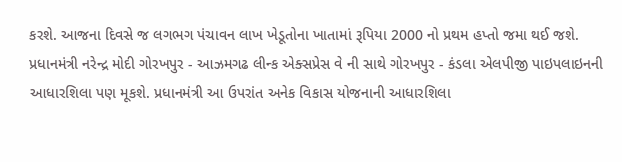કરશે. આજના દિવસે જ લગભગ પંચાવન લાખ ખેડૂતોના ખાતામાં રૂપિયા 2000 નો પ્રથમ હપ્તો જમા થઈ જશે. પ્રધાનમંત્રી નરેન્દ્ર મોદી ગોરખપુર - આઝમગઢ લીન્ક એક્સપ્રેસ વે ની સાથે ગોરખપુર - કંડલા એલપીજી પાઇપલાઇનની આધારશિલા પણ મૂકશે. પ્રધાનમંત્રી આ ઉપરાંત અનેક વિકાસ યોજનાની આધારશિલા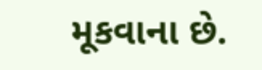મૂકવાના છે.